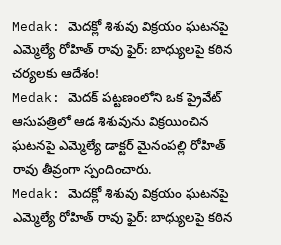Medak: మెదక్లో శిశువు విక్రయం ఘటనపై ఎమ్మెల్యే రోహిత్ రావు ఫైర్: బాధ్యులపై కఠిన చర్యలకు ఆదేశం!
Medak: మెదక్ పట్టణంలోని ఒక ప్రైవేట్ ఆసుపత్రిలో ఆడ శిశువును విక్రయించిన ఘటనపై ఎమ్మెల్యే డాక్టర్ మైనంపల్లి రోహిత్ రావు తీవ్రంగా స్పందించారు.
Medak: మెదక్లో శిశువు విక్రయం ఘటనపై ఎమ్మెల్యే రోహిత్ రావు ఫైర్: బాధ్యులపై కఠిన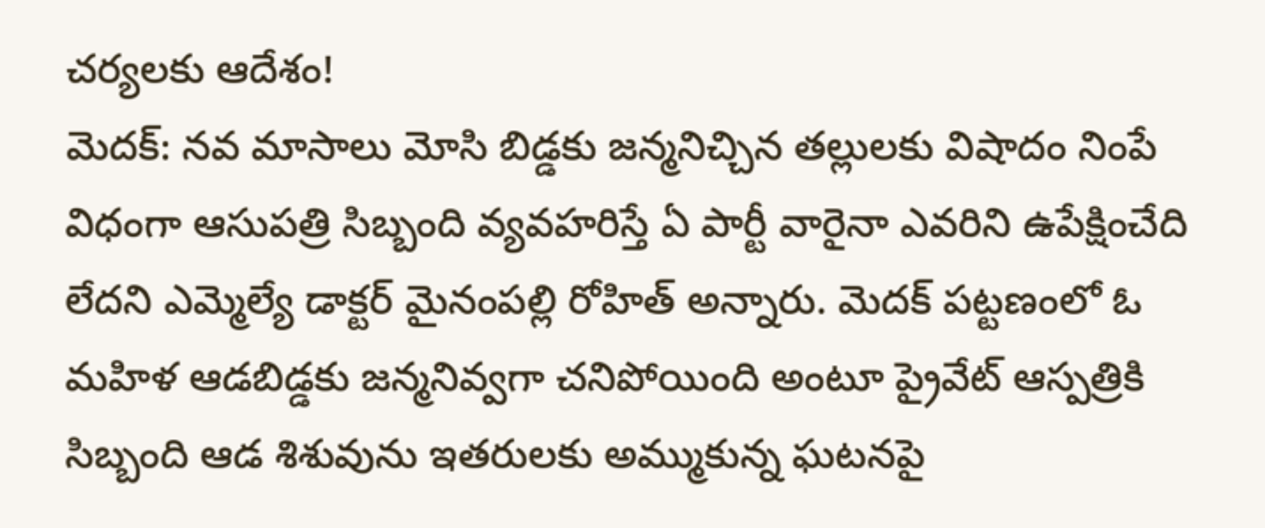చర్యలకు ఆదేశం!
మెదక్: నవ మాసాలు మోసి బిడ్డకు జన్మనిచ్చిన తల్లులకు విషాదం నింపే విధంగా ఆసుపత్రి సిబ్బంది వ్యవహరిస్తే ఏ పార్టీ వారైనా ఎవరిని ఉపేక్షించేది లేదని ఎమ్మెల్యే డాక్టర్ మైనంపల్లి రోహిత్ అన్నారు. మెదక్ పట్టణంలో ఓ మహిళ ఆడబిడ్డకు జన్మనివ్వగా చనిపోయింది అంటూ ప్రైవేట్ ఆస్పత్రికి సిబ్బంది ఆడ శిశువును ఇతరులకు అమ్ముకున్న ఘటనపై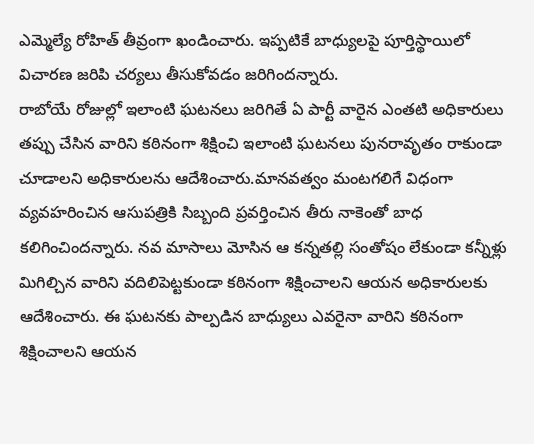ఎమ్మెల్యే రోహిత్ తీవ్రంగా ఖండించారు. ఇప్పటికే బాధ్యులపై పూర్తిస్థాయిలో విచారణ జరిపి చర్యలు తీసుకోవడం జరిగిందన్నారు.
రాబోయే రోజుల్లో ఇలాంటి ఘటనలు జరిగితే ఏ పార్టీ వారైన ఎంతటి అధికారులు తప్పు చేసిన వారిని కఠినంగా శిక్షించి ఇలాంటి ఘటనలు పునరావృతం రాకుండా చూడాలని అధికారులను ఆదేశించారు.మానవత్వం మంటగలిగే విధంగా వ్యవహరించిన ఆసుపత్రికి సిబ్బంది ప్రవర్తించిన తీరు నాకెంతో బాధ కలిగించిందన్నారు. నవ మాసాలు మోసిన ఆ కన్నతల్లి సంతోషం లేకుండా కన్నీళ్లు మిగిల్చిన వారిని వదిలిపెట్టకుండా కఠినంగా శిక్షించాలని ఆయన అధికారులకు ఆదేశించారు. ఈ ఘటనకు పాల్పడిన బాధ్యులు ఎవరైనా వారిని కఠినంగా శిక్షించాలని ఆయన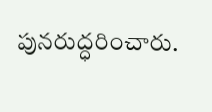పునరుద్ధరించారు.